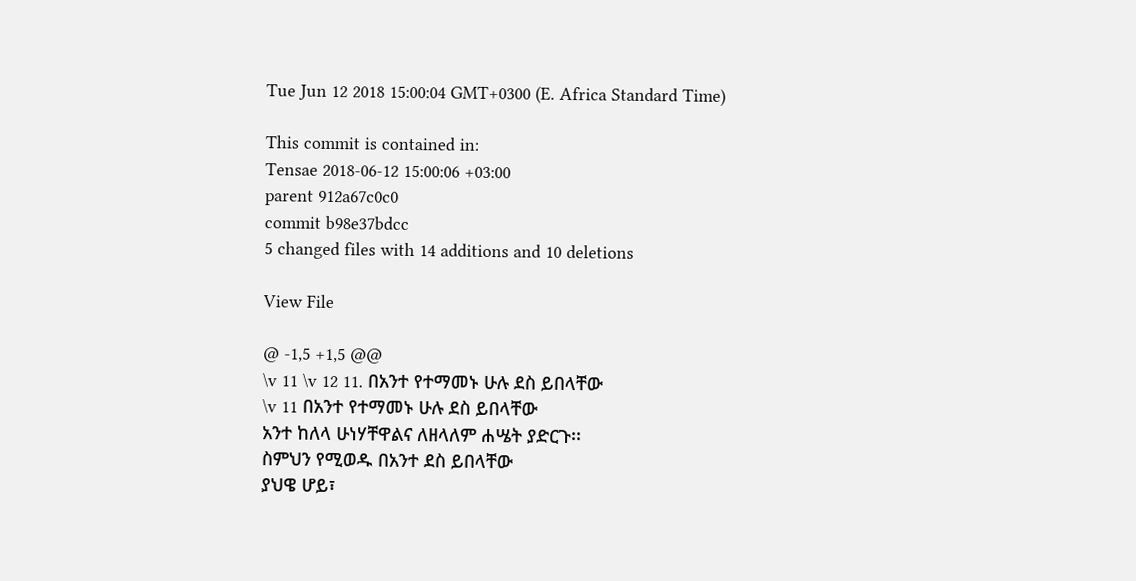Tue Jun 12 2018 15:00:04 GMT+0300 (E. Africa Standard Time)

This commit is contained in:
Tensae 2018-06-12 15:00:06 +03:00
parent 912a67c0c0
commit b98e37bdcc
5 changed files with 14 additions and 10 deletions

View File

@ -1,5 +1,5 @@
\v 11 \v 12 11. በአንተ የተማመኑ ሁሉ ደስ ይበላቸው
\v 11 በአንተ የተማመኑ ሁሉ ደስ ይበላቸው
አንተ ከለላ ሁነሃቸዋልና ለዘላለም ሐሤት ያድርጉ፡፡
ስምህን የሚወዱ በአንተ ደስ ይበላቸው
ያህዌ ሆይ፣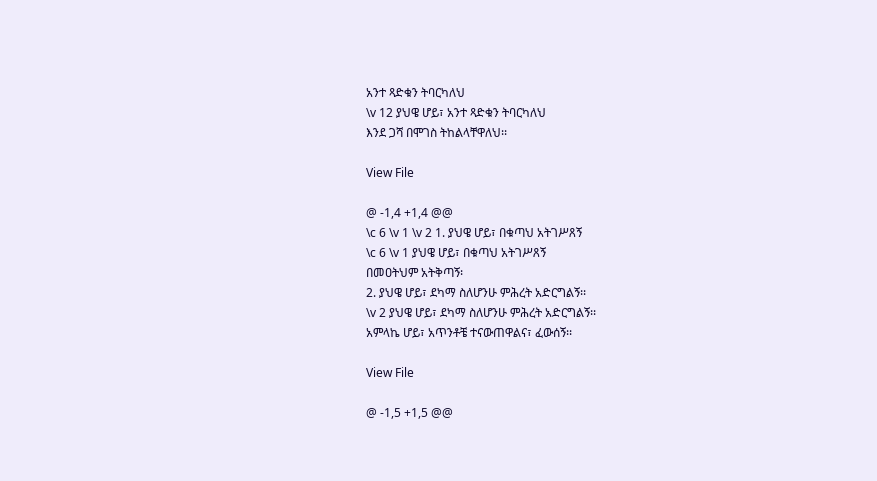አንተ ጻድቁን ትባርካለህ
\v 12 ያህዌ ሆይ፣ አንተ ጻድቁን ትባርካለህ
እንደ ጋሻ በሞገስ ትከልላቸዋለህ፡፡

View File

@ -1,4 +1,4 @@
\c 6 \v 1 \v 2 1. ያህዌ ሆይ፣ በቁጣህ አትገሥጸኝ
\c 6 \v 1 ያህዌ ሆይ፣ በቁጣህ አትገሥጸኝ
በመዐትህም አትቅጣኝ፡
2. ያህዌ ሆይ፣ ደካማ ስለሆንሁ ምሕረት አድርግልኝ፡፡
\v 2 ያህዌ ሆይ፣ ደካማ ስለሆንሁ ምሕረት አድርግልኝ፡፡
አምላኬ ሆይ፣ አጥንቶቼ ተናውጠዋልና፣ ፈውሰኝ፡፡

View File

@ -1,5 +1,5 @@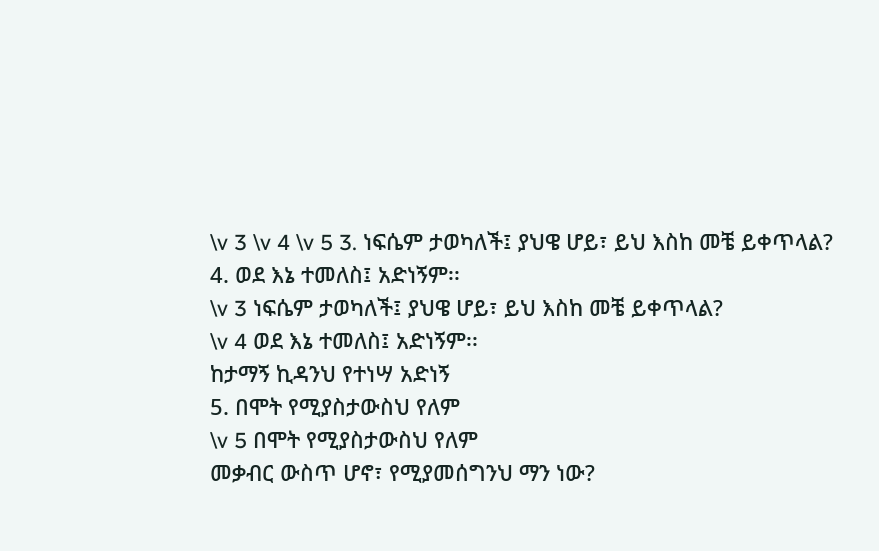\v 3 \v 4 \v 5 3. ነፍሴም ታወካለች፤ ያህዌ ሆይ፣ ይህ እስከ መቼ ይቀጥላል?
4. ወደ እኔ ተመለስ፤ አድነኝም፡፡
\v 3 ነፍሴም ታወካለች፤ ያህዌ ሆይ፣ ይህ እስከ መቼ ይቀጥላል?
\v 4 ወደ እኔ ተመለስ፤ አድነኝም፡፡
ከታማኝ ኪዳንህ የተነሣ አድነኝ
5. በሞት የሚያስታውስህ የለም
\v 5 በሞት የሚያስታውስህ የለም
መቃብር ውስጥ ሆኖ፣ የሚያመሰግንህ ማን ነው?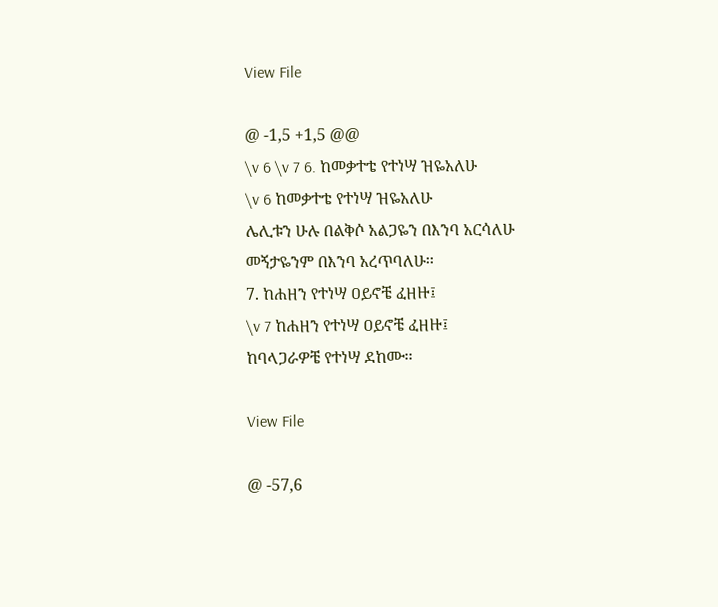View File

@ -1,5 +1,5 @@
\v 6 \v 7 6. ከመቃተቴ የተነሣ ዝዬአለሁ
\v 6 ከመቃተቴ የተነሣ ዝዬአለሁ
ሌሊቱን ሁሉ በልቅሶ አልጋዬን በእንባ አርሳለሁ
መኝታዬንም በእንባ አረጥባለሁ፡፡
7. ከሐዘን የተነሣ ዐይኖቼ ፈዘዙ፤
\v 7 ከሐዘን የተነሣ ዐይኖቼ ፈዘዙ፤
ከባላጋራዎቼ የተነሣ ደከሙ፡፡

View File

@ -57,6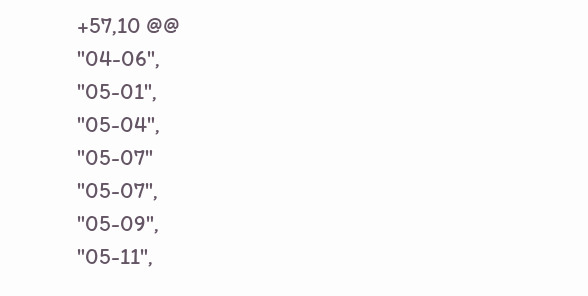+57,10 @@
"04-06",
"05-01",
"05-04",
"05-07"
"05-07",
"05-09",
"05-11",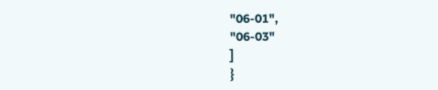"06-01",
"06-03"
]
}